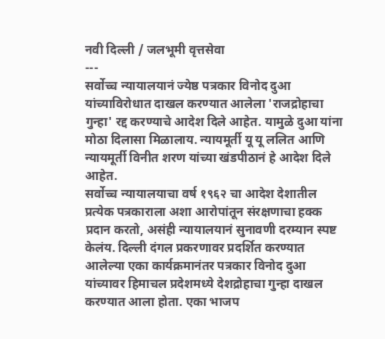नवी दिल्ली / जलभूमी वृत्तसेवा
---
सर्वोच्च न्यायालयानं ज्येष्ठ पत्रकार विनोद दुआ यांच्याविरोधात दाखल करण्यात आलेला 'राजद्रोहाचा गुन्हा' रद्द करण्याचे आदेश दिले आहेत. यामुळे दुआ यांना मोठा दिलासा मिळालाय. न्यायमूर्ती यू यू ललित आणि न्यायमूर्ती विनीत शरण यांच्या खंडपीठानं हे आदेश दिले आहेत.
सर्वोच्च न्यायालयाचा वर्ष १९६२ चा आदेश देशातील प्रत्येक पत्रकाराला अशा आरोपांतून संरक्षणाचा हक्क प्रदान करतो, असंही न्यायालयानं सुनावणी दरम्यान स्पष्ट केलंय. दिल्ली दंगल प्रकरणावर प्रदर्शित करण्यात आलेल्या एका कार्यक्रमानंतर पत्रकार विनोद दुआ यांच्यावर हिमाचल प्रदेशमध्ये देशद्रोहाचा गुन्हा दाखल करण्यात आला होता. एका भाजप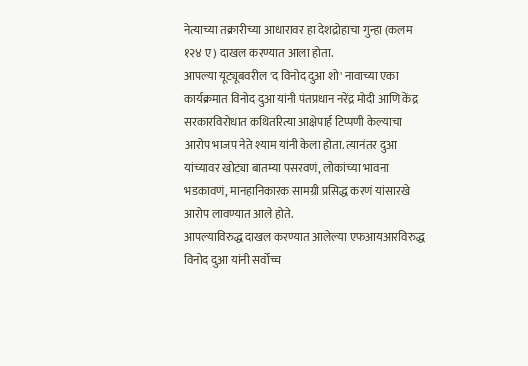नेत्याच्या तक्रारीच्या आधारावर हा देशद्रोहाचा गुन्हा (कलम १२४ ए) दाखल करण्यात आला होता.
आपल्या यूट्यूबवरील 'द विनोद दुआ शो' नावाच्या एका कार्यक्रमात विनोद दुआ यांनी पंतप्रधान नरेंद्र मोदी आणि केंद्र सरकारविरोधात कथितरित्या आक्षेपार्ह टिप्पणी केल्याचा आरोप भाजप नेते श्याम यांनी केला होता. त्यानंतर दुआ यांच्यावर खोट्या बातम्या पसरवणं, लोकांच्या भावना भडकावणं, मानहानिकारक सामग्री प्रसिद्ध करणं यांसारखे आरोप लावण्यात आले होते.
आपल्याविरुद्ध दाखल करण्यात आलेल्या एफआयआरविरुद्ध विनोद दुआ यांनी सर्वोच्च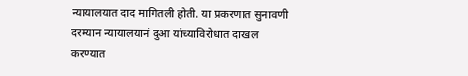न्यायालयात दाद मागितली होती. या प्रकरणात सुनावणी दरम्यान न्यायालयानं दुआ यांच्याविरोधात दाखल करण्यात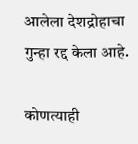आलेला देशद्रोहाचा गुन्हा रद्द केला आहे.

कोणत्याही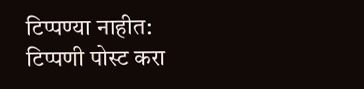टिप्पण्या नाहीत:
टिप्पणी पोस्ट करा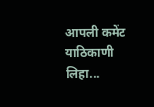आपली कमेंट याठिकाणी लिहा...